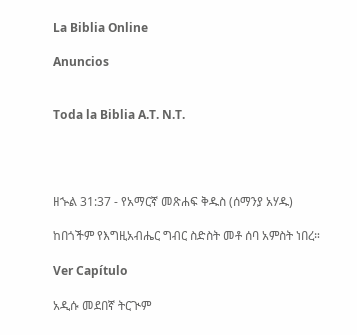La Biblia Online

Anuncios


Toda la Biblia A.T. N.T.




ዘኍል 31:37 - የአማርኛ መጽሐፍ ቅዱስ (ሰማንያ አሃዱ)

ከበጎችም የእግዚአብሔር ግብር ስድስት መቶ ሰባ አምስት ነበረ።

Ver Capítulo

አዲሱ መደበኛ ትርጒም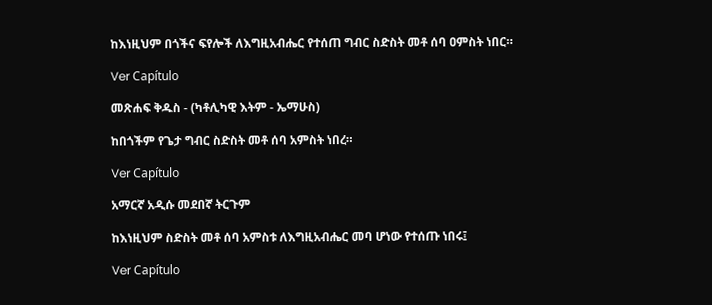ከእነዚህም በጎችና ፍየሎች ለእግዚአብሔር የተሰጠ ግብር ስድስት መቶ ሰባ ዐምስት ነበር።

Ver Capítulo

መጽሐፍ ቅዱስ - (ካቶሊካዊ እትም - ኤማሁስ)

ከበጎችም የጌታ ግብር ስድስት መቶ ሰባ አምስት ነበረ።

Ver Capítulo

አማርኛ አዲሱ መደበኛ ትርጉም

ከእነዚህም ስድስት መቶ ሰባ አምስቱ ለእግዚአብሔር መባ ሆነው የተሰጡ ነበሩ፤

Ver Capítulo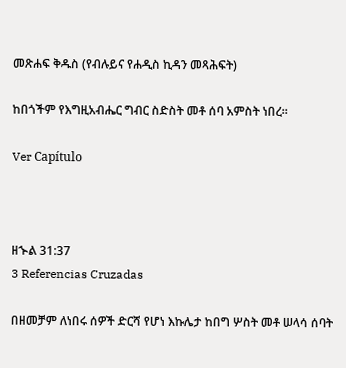መጽሐፍ ቅዱስ (የብሉይና የሐዲስ ኪዳን መጻሕፍት)

ከበጎችም የእግዚአብሔር ግብር ስድስት መቶ ሰባ አምስት ነበረ።

Ver Capítulo



ዘኍል 31:37
3 Referencias Cruzadas

በዘመቻም ለነበሩ ሰዎች ድርሻ የሆነ እኩሌታ ከበግ ሦስት መቶ ሠላሳ ሰባት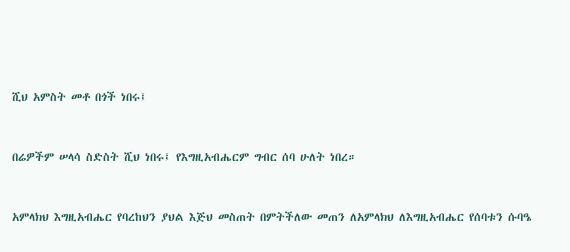ሺህ አምስት መቶ በጎች ነበሩ፤


በሬዎችም ሠላሳ ስድስት ሺህ ነበሩ፤ የእግዚአብሔርም ግብር ሰባ ሁለት ነበረ።


አምላክህ እግዚአብሔር የባረከህን ያህል እጅህ መስጠት በምትችለው መጠን ለአምላክህ ለእግዚአብሔር የሰባቱን ሱባዔ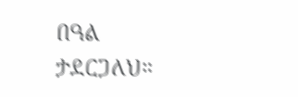በዓል ታደርጋለህ።